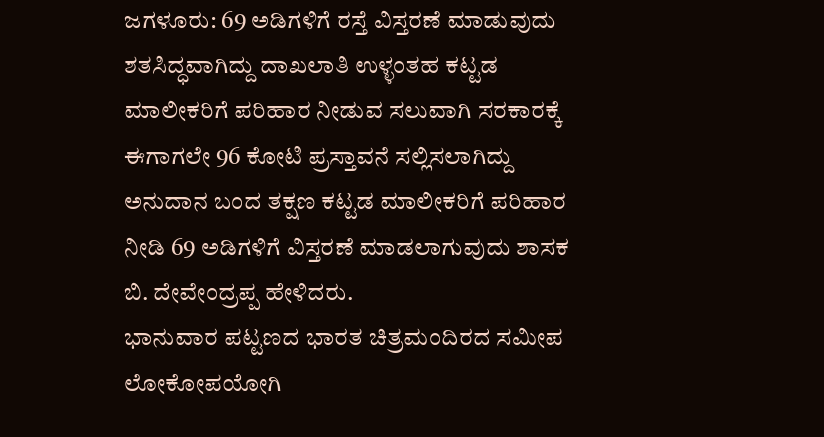ಜಗಳೂರು: 69 ಅಡಿಗಳಿಗೆ ರಸ್ತೆ ವಿಸ್ತರಣೆ ಮಾಡುವುದು ಶತಸಿದ್ಧವಾಗಿದ್ದು ದಾಖಲಾತಿ ಉಳ್ಳಂತಹ ಕಟ್ಟಡ ಮಾಲೀಕರಿಗೆ ಪರಿಹಾರ ನೀಡುವ ಸಲುವಾಗಿ ಸರಕಾರಕ್ಕೆ ಈಗಾಗಲೇ 96 ಕೋಟಿ ಪ್ರಸ್ತಾವನೆ ಸಲ್ಲಿಸಲಾಗಿದ್ದು ಅನುದಾನ ಬಂದ ತಕ್ಷಣ ಕಟ್ಟಡ ಮಾಲೀಕರಿಗೆ ಪರಿಹಾರ ನೀಡಿ 69 ಅಡಿಗಳಿಗೆ ವಿಸ್ತರಣೆ ಮಾಡಲಾಗುವುದು ಶಾಸಕ ಬಿ. ದೇವೇಂದ್ರಪ್ಪ ಹೇಳಿದರು.
ಭಾನುವಾರ ಪಟ್ಟಣದ ಭಾರತ ಚಿತ್ರಮಂದಿರದ ಸಮೀಪ ಲೋಕೋಪಯೋಗಿ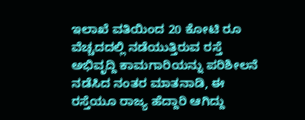ಇಲಾಖೆ ವತಿಯಿಂದ 20 ಕೋಟಿ ರೂ ವೆಚ್ಚದದಲ್ಲಿ ನಡೆಯುತ್ತಿರುವ ರಸ್ತೆ ಅಭಿವೃದ್ದಿ ಕಾಮಗಾರಿಯನ್ನು ಪರಿಶೀಲನೆ ನಡೆಸಿದ ನಂತರ ಮಾತನಾಡಿ, ಈ ರಸ್ತೆಯೂ ರಾಜ್ಯ ಹೆದ್ದಾರಿ ಆಗಿದ್ದು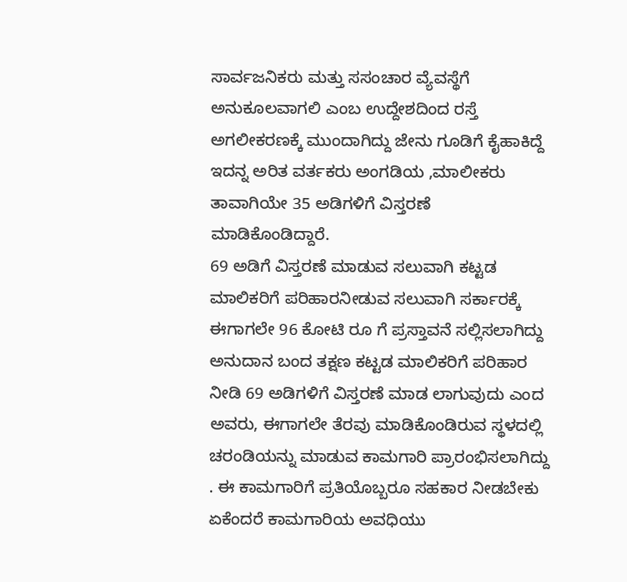ಸಾರ್ವಜನಿಕರು ಮತ್ತು ಸಸಂಚಾರ ವ್ಯೆವಸ್ಥೆಗೆ ಅನುಕೂಲವಾಗಲಿ ಎಂಬ ಉದ್ದೇಶದಿಂದ ರಸ್ತೆ ಅಗಲೀಕರಣಕ್ಕೆ ಮುಂದಾಗಿದ್ದು ಜೇನು ಗೂಡಿಗೆ ಕೈಹಾಕಿದ್ದೆ ಇದನ್ನ ಅರಿತ ವರ್ತಕರು ಅಂಗಡಿಯ ,ಮಾಲೀಕರು ತಾವಾಗಿಯೇ 35 ಅಡಿಗಳಿಗೆ ವಿಸ್ತರಣೆ ಮಾಡಿಕೊಂಡಿದ್ದಾರೆ.
69 ಅಡಿಗೆ ವಿಸ್ತರಣೆ ಮಾಡುವ ಸಲುವಾಗಿ ಕಟ್ಟಡ ಮಾಲಿಕರಿಗೆ ಪರಿಹಾರನೀಡುವ ಸಲುವಾಗಿ ಸರ್ಕಾರಕ್ಕೆ ಈಗಾಗಲೇ 96 ಕೋಟಿ ರೂ ಗೆ ಪ್ರಸ್ತಾವನೆ ಸಲ್ಲಿಸಲಾಗಿದ್ದು ಅನುದಾನ ಬಂದ ತಕ್ಷಣ ಕಟ್ಟಡ ಮಾಲಿಕರಿಗೆ ಪರಿಹಾರ ನೀಡಿ 69 ಅಡಿಗಳಿಗೆ ವಿಸ್ತರಣೆ ಮಾಡ ಲಾಗುವುದು ಎಂದ ಅವರು, ಈಗಾಗಲೇ ತೆರವು ಮಾಡಿಕೊಂಡಿರುವ ಸ್ಥಳದಲ್ಲಿ ಚರಂಡಿಯನ್ನು ಮಾಡುವ ಕಾಮಗಾರಿ ಪ್ರಾರಂಭಿಸಲಾಗಿದ್ದು . ಈ ಕಾಮಗಾರಿಗೆ ಪ್ರತಿಯೊಬ್ಬರೂ ಸಹಕಾರ ನೀಡಬೇಕು ಏಕೆಂದರೆ ಕಾಮಗಾರಿಯ ಅವಧಿಯು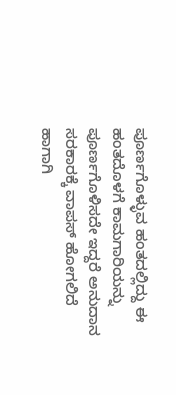ಪೂರ್ಣಗೊಳ್ಳುವ ಹಂತದಲ್ಲಿದ್ದು ಈ ಹಂತದೊಳಗೆ ಕಾಮಗಾರಿಯನ್ನು ಪೂರ್ಣಗೊಳಿಸದೇ ಇದ್ದರೆ ಅನುದಾನ ಸರಕಾರಕ್ಕೆ ವಾಪಸ್ ಹೋಗಲಿದೆ ಹಾಗಾಗಿ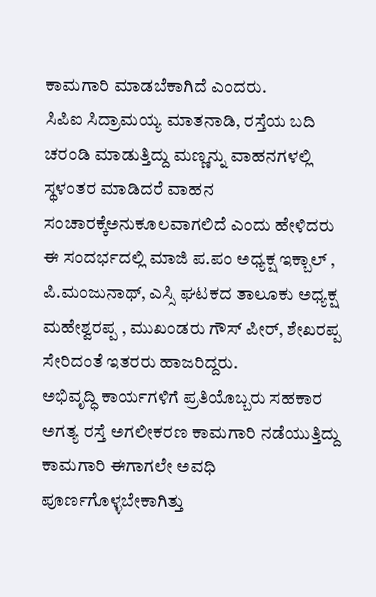ಕಾಮಗಾರಿ ಮಾಡಬೆಕಾಗಿದೆ ಎಂದರು.
ಸಿಪಿಐ ಸಿದ್ರಾಮಯ್ಯ ಮಾತನಾಡಿ, ರಸ್ತೆಯ ಬದಿ ಚರಂಡಿ ಮಾಡುತ್ತಿದ್ದು ಮಣ್ಣನ್ನು ವಾಹನಗಳಲ್ಲಿ ಸ್ಥಳಂತರ ಮಾಡಿದರೆ ವಾಹನ ಸಂಚಾರಕ್ಕೆಅನುಕೂಲವಾಗಲಿದೆ ಎಂದು ಹೇಳಿದರು
ಈ ಸಂದರ್ಭದಲ್ಲಿ ಮಾಜಿ ಪ.ಪಂ ಅಧ್ಯಕ್ಷ ಇಕ್ಬಾಲ್ , ಪಿ.ಮಂಜುನಾಥ್, ಎಸ್ಸಿ ಘಟಕದ ತಾಲೂಕು ಅಧ್ಯಕ್ಷ ಮಹೇಶ್ವರಪ್ಪ , ಮುಖಂಡರು ಗೌಸ್ ಪೀರ್, ಶೇಖರಪ್ಪ ಸೇರಿದಂತೆ ಇತರರು ಹಾಜರಿದ್ದರು.
ಅಭಿವೃದ್ಧಿ ಕಾರ್ಯಗಳಿಗೆ ಪ್ರತಿಯೊಬ್ಬರು ಸಹಕಾರ ಅಗತ್ಯ ರಸ್ತೆ ಅಗಲೀಕರಣ ಕಾಮಗಾರಿ ನಡೆಯುತ್ತಿದ್ದು ಕಾಮಗಾರಿ ಈಗಾಗಲೇ ಅವಧಿ ಪೂರ್ಣಗೊಳ್ಳಬೇಕಾಗಿತ್ತು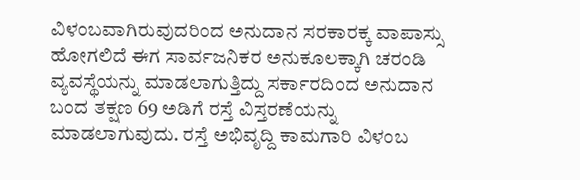ವಿಳಂಬವಾಗಿರುವುದರಿಂದ ಅನುದಾನ ಸರಕಾರಕ್ಕ ವಾಪಾಸ್ಸು ಹೋಗಲಿದೆ ಈಗ ಸಾರ್ವಜನಿಕರ ಅನುಕೂಲಕ್ಕಾಗಿ ಚರಂಡಿ ವ್ಯವಸ್ಥೆಯನ್ನು ಮಾಡಲಾಗುತ್ತಿದ್ದು ಸರ್ಕಾರದಿಂದ ಅನುದಾನ ಬಂದ ತಕ್ಷಣ 69 ಅಡಿಗೆ ರಸ್ತೆ ವಿಸ್ತರಣೆಯನ್ನು ಮಾಡಲಾಗುವುದು. ರಸ್ತೆ ಅಭಿವೃದ್ದಿ ಕಾಮಗಾರಿ ವಿಳಂಬ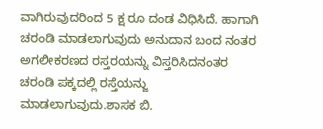ವಾಗಿರುವುದರಿಂದ 5 ಕ್ಷ ರೂ ದಂಡ ವಿಧಿಸಿದೆ. ಹಾಗಾಗಿ ಚರಂಡಿ ಮಾಡಲಾಗುವುದು ಅನುದಾನ ಬಂದ ನಂತರ ಅಗಲೀಕರಣದ ರಸ್ತರಯನ್ನು ವಿಸ್ತರಿಸಿದನಂತರ ಚರಂಡಿ ಪಕ್ಕದಲ್ಲಿ ರಸ್ತೆಯನ್ಜು ಮಾಡಲಾಗುವುದು.ಶಾಸಕ ಬಿ.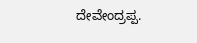ದೇವೇಂದ್ರಪ್ಪ.